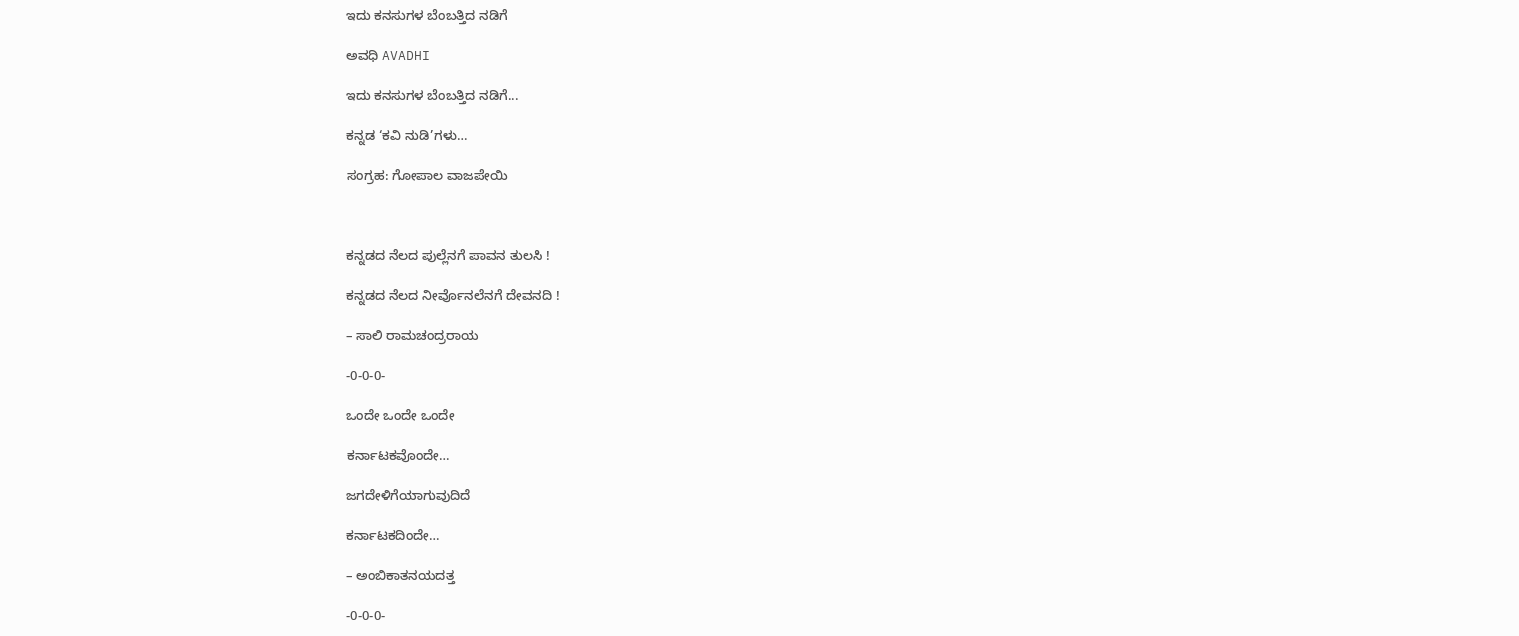ಇದು ಕನಸುಗಳ ಬೆಂಬತ್ತಿದ ನಡಿಗೆ‍

ಅವಧಿ AVADHI

ಇದು ಕನಸುಗಳ ಬೆಂಬತ್ತಿದ ನಡಿಗೆ...

ಕನ್ನಡ ‘ಕವಿ ನುಡಿ’ಗಳು…

ಸಂಗ್ರಹ: ಗೋಪಾಲ ವಾಜಪೇಯಿ



ಕನ್ನಡದ ನೆಲದ ಪುಲ್ಲೆನಗೆ ಪಾವನ ತುಲಸಿ !

ಕನ್ನಡದ ನೆಲದ ನೀರ್ವೊನಲೆನಗೆ ದೇವನದಿ !

– ಸಾಲಿ ರಾಮಚಂದ್ರರಾಯ

-0-0-0-

ಒಂದೇ ಒಂದೇ ಒಂದೇ

ಕರ್ನಾಟಕವೊಂದೇ…

ಜಗದೇಳಿಗೆಯಾಗುವುದಿದೆ

ಕರ್ನಾಟಕದಿಂದೇ…

– ಅಂಬಿಕಾತನಯದತ್ತ

-0-0-0-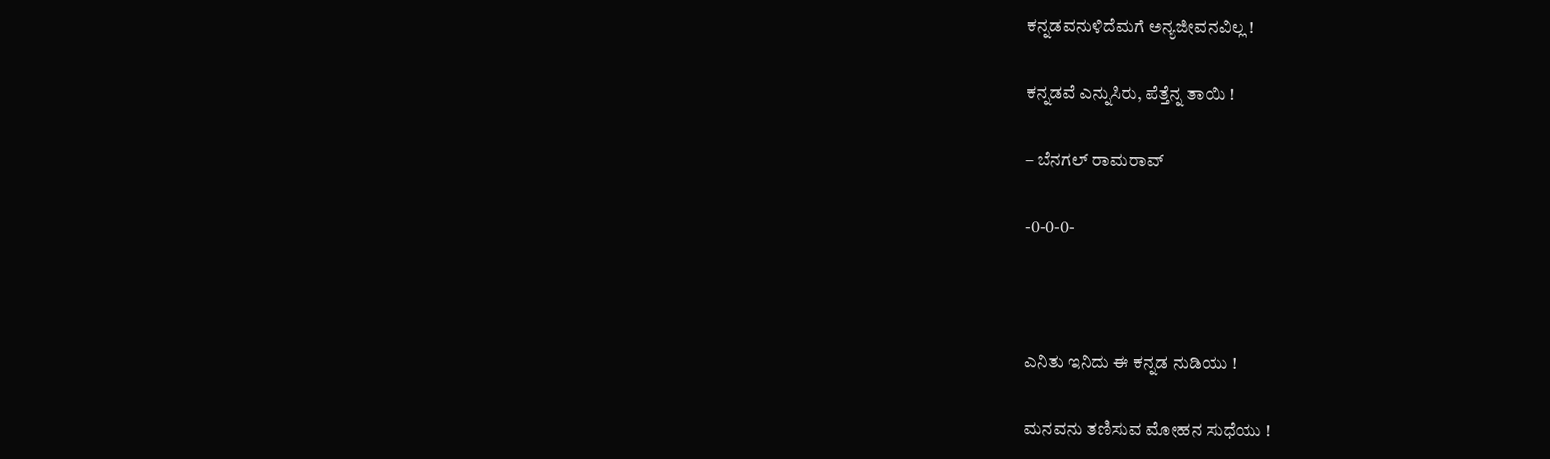ಕನ್ನಡವನುಳಿದೆಮಗೆ ಅನ್ಯಜೀವನವಿಲ್ಲ !

ಕನ್ನಡವೆ ಎನ್ನುಸಿರು, ಪೆತ್ತೆನ್ನ ತಾಯಿ !

– ಬೆನಗಲ್ ರಾಮರಾವ್

-0-0-0-



ಎನಿತು ಇನಿದು ಈ ಕನ್ನಡ ನುಡಿಯು !

ಮನವನು ತಣಿಸುವ ಮೋಹನ ಸುಧೆಯು !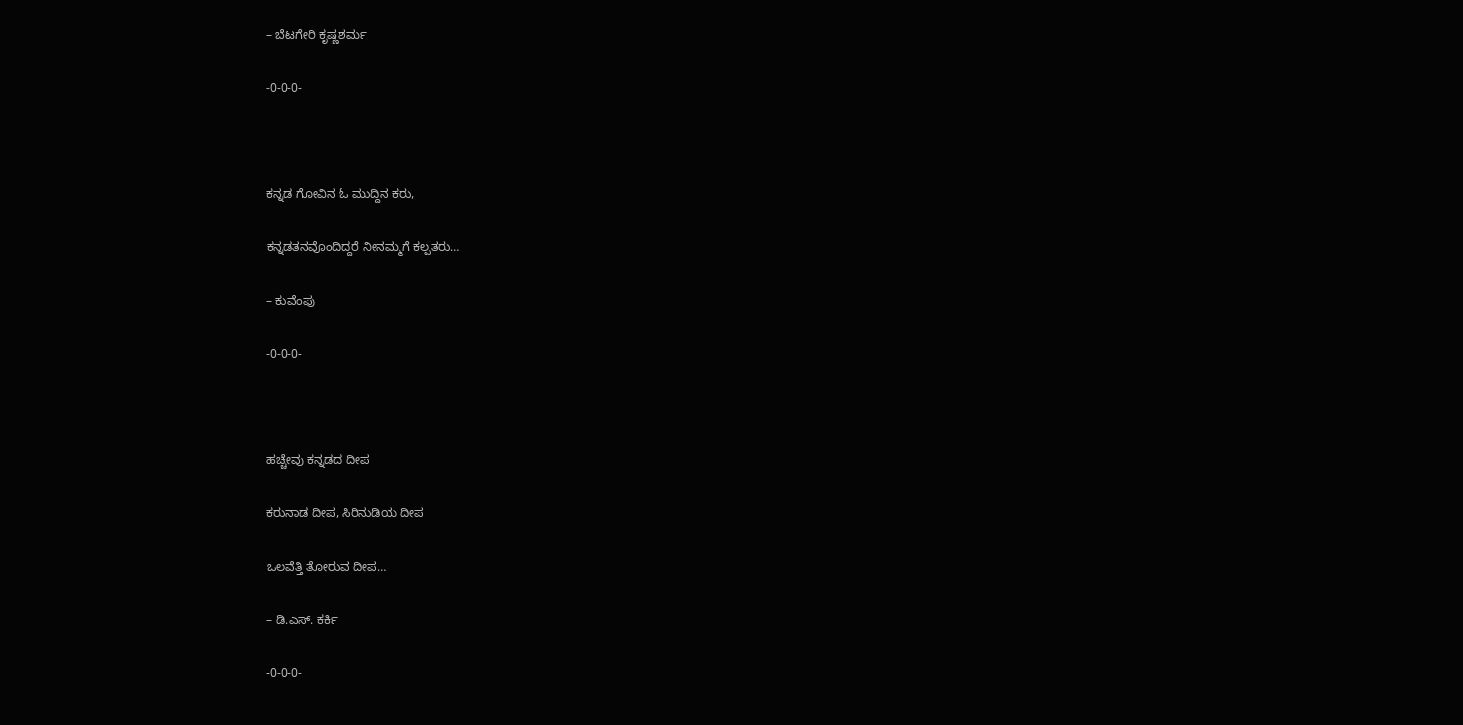– ಬೆಟಗೇರಿ ಕೃಷ್ಣಶರ್ಮ

-0-0-0-



ಕನ್ನಡ ಗೋವಿನ ಓ ಮುದ್ದಿನ ಕರು,

ಕನ್ನಡತನವೊಂದಿದ್ದರೆ ನೀನಮ್ಮಗೆ ಕಲ್ಪತರು…

– ಕುವೆಂಪು

-0-0-0-



ಹಚ್ಚೇವು ಕನ್ನಡದ ದೀಪ

ಕರುನಾಡ ದೀಪ, ಸಿರಿನುಡಿಯ ದೀಪ

ಒಲವೆತ್ತಿ ತೋರುವ ದೀಪ…

– ಡಿ.ಎಸ್. ಕರ್ಕಿ

-0-0-0-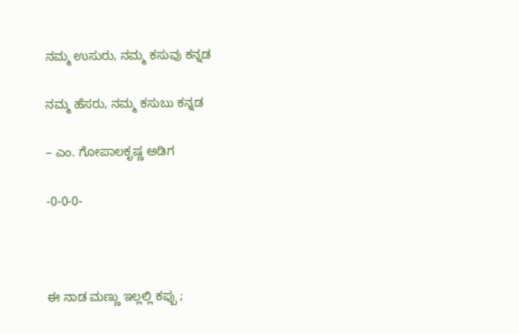ನಮ್ಮ ಉಸುರು, ನಮ್ಮ ಕಸುವು ಕನ್ನಡ

ನಮ್ಮ ಹೆಸರು, ನಮ್ಮ ಕಸುಬು ಕನ್ನಡ

– ಎಂ. ಗೋಪಾಲಕೃಷ್ಣ ಅಡಿಗ

-0-0-0-



ಈ ನಾಡ ಮಣ್ಣು ಇಲ್ಲಲ್ಲಿ ಕಪ್ಪು ;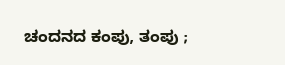ಚಂದನದ ಕಂಪು, ತಂಪು ;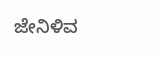ಜೇನಿಳಿವ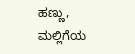ಹಣ್ಣು, ಮಲ್ಲಿಗೆಯ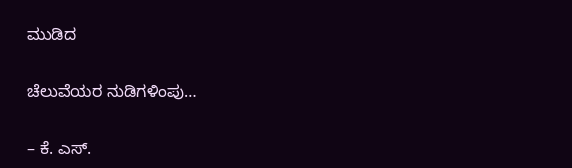ಮುಡಿದ

ಚೆಲುವೆಯರ ನುಡಿಗಳಿಂಪು…

– ಕೆ. ಎಸ್.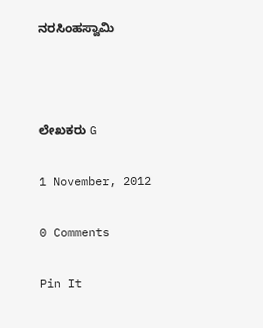ನರಸಿಂಹಸ್ವಾಮಿ



ಲೇಖಕರು G

1 November, 2012

0 Comments

Pin It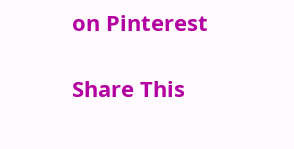on Pinterest

Share This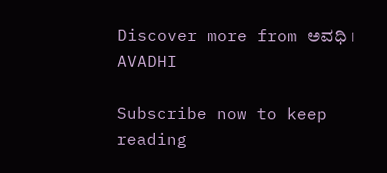Discover more from ಅವಧಿ । AVADHI

Subscribe now to keep reading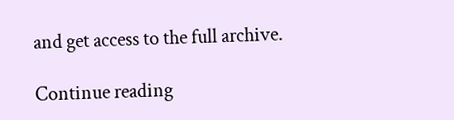and get access to the full archive.

Continue reading